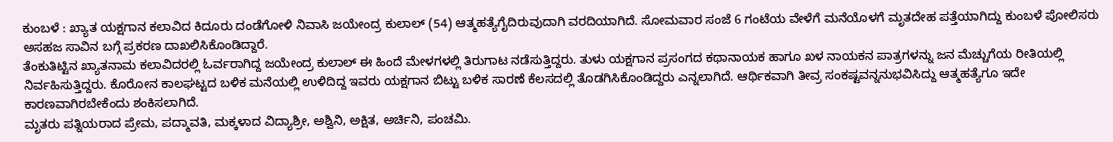ಕುಂಬಳೆ : ಖ್ಯಾತ ಯಕ್ಷಗಾನ ಕಲಾವಿದ ಕಿದೂರು ದಂಡೆಗೋಳಿ ನಿವಾಸಿ ಜಯೇಂದ್ರ ಕುಲಾಲ್ (54) ಆತ್ಮಹತ್ಯೆಗೈದಿರುವುದಾಗಿ ವರದಿಯಾಗಿದೆ. ಸೋಮವಾರ ಸಂಜೆ 6 ಗಂಟೆಯ ವೇಳೆಗೆ ಮನೆಯೊಳಗೆ ಮೃತದೇಹ ಪತ್ತೆಯಾಗಿದ್ದು ಕುಂಬಳೆ ಪೋಲಿಸರು ಅಸಹಜ ಸಾವಿನ ಬಗ್ಗೆ ಪ್ರಕರಣ ದಾಖಲಿಸಿಕೊಂಡಿದ್ದಾರೆ.
ತೆಂಕುತಿಟ್ಟಿನ ಖ್ಯಾತನಾಮ ಕಲಾವಿದರಲ್ಲಿ ಓರ್ವರಾಗಿದ್ದ ಜಯೇಂದ್ರ ಕುಲಾಲ್ ಈ ಹಿಂದೆ ಮೇಳಗಳಲ್ಲಿ ತಿರುಗಾಟ ನಡೆಸುತ್ತಿದ್ದರು. ತುಳು ಯಕ್ಷಗಾನ ಪ್ರಸಂಗದ ಕಥಾನಾಯಕ ಹಾಗೂ ಖಳ ನಾಯಕನ ಪಾತ್ರಗಳನ್ನು ಜನ ಮೆಚ್ಚುಗೆಯ ರೀತಿಯಲ್ಲಿ ನಿರ್ವಹಿಸುತ್ತಿದ್ದರು. ಕೊರೋನ ಕಾಲಘಟ್ಟದ ಬಳಿಕ ಮನೆಯಲ್ಲಿ ಉಳಿದಿದ್ದ ಇವರು ಯಕ್ಷಗಾನ ಬಿಟ್ಟು ಬಳಿಕ ಸಾರಣೆ ಕೆಲಸದಲ್ಲಿ ತೊಡಗಿಸಿಕೊಂಡಿದ್ದರು ಎನ್ನಲಾಗಿದೆ. ಆರ್ಥಿಕವಾಗಿ ತೀವ್ರ ಸಂಕಷ್ಟವನ್ನನುಭವಿಸಿದ್ದು ಆತ್ಮಹತ್ಯೆಗೂ ಇದೇ ಕಾರಣವಾಗಿರಬೇಕೆಂದು ಶಂಕಿಸಲಾಗಿದೆ.
ಮೃತರು ಪತ್ನಿಯರಾದ ಪ್ರೇಮ, ಪದ್ಮಾವತಿ, ಮಕ್ಕಳಾದ ವಿದ್ಯಾಶ್ರೀ, ಅಶ್ವಿನಿ, ಅಕ್ಷಿತ, ಅರ್ಚಿನಿ, ಪಂಚಮಿ.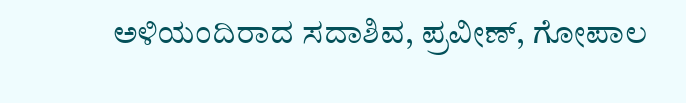ಅಳಿಯಂದಿರಾದ ಸದಾಶಿವ, ಪ್ರವೀಣ್, ಗೋಪಾಲ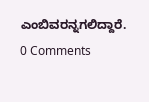ಎಂಬಿವರನ್ನಗಲಿದ್ದಾರೆ.
0 Comments